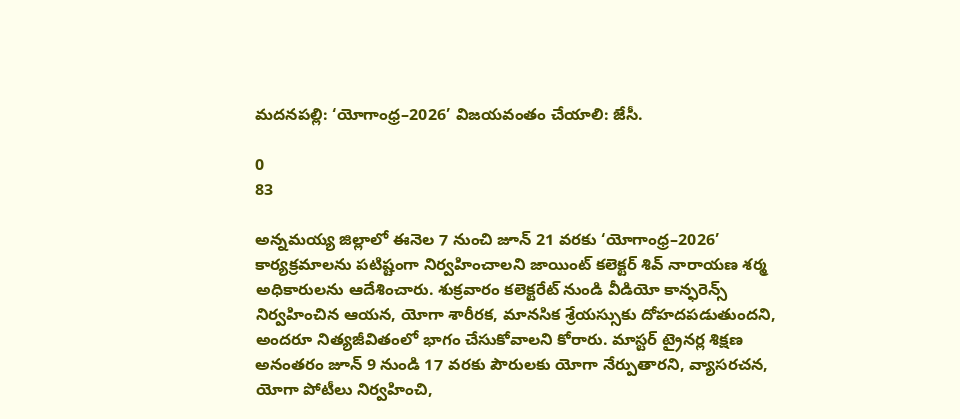మదనపల్లి: ‘యోగాంధ్ర–2026’ విజయవంతం చేయాలి: జేసీ.

0
83

అన్నమయ్య జిల్లాలో ఈనెల 7 నుంచి జూన్ 21 వరకు ‘యోగాంధ్ర–2026’ కార్యక్రమాలను పటిష్టంగా నిర్వహించాలని జాయింట్ కలెక్టర్ శివ్ నారాయణ శర్మ అధికారులను ఆదేశించారు. శుక్రవారం కలెక్టరేట్ నుండి వీడియో కాన్ఫరెన్స్ నిర్వహించిన ఆయన, యోగా శారీరక, మానసిక శ్రేయస్సుకు దోహదపడుతుందని, అందరూ నిత్యజీవితంలో భాగం చేసుకోవాలని కోరారు. మాస్టర్ ట్రైనర్ల శిక్షణ అనంతరం జూన్ 9 నుండి 17 వరకు పౌరులకు యోగా నేర్పుతారని, వ్యాసరచన, యోగా పోటీలు నిర్వహించి,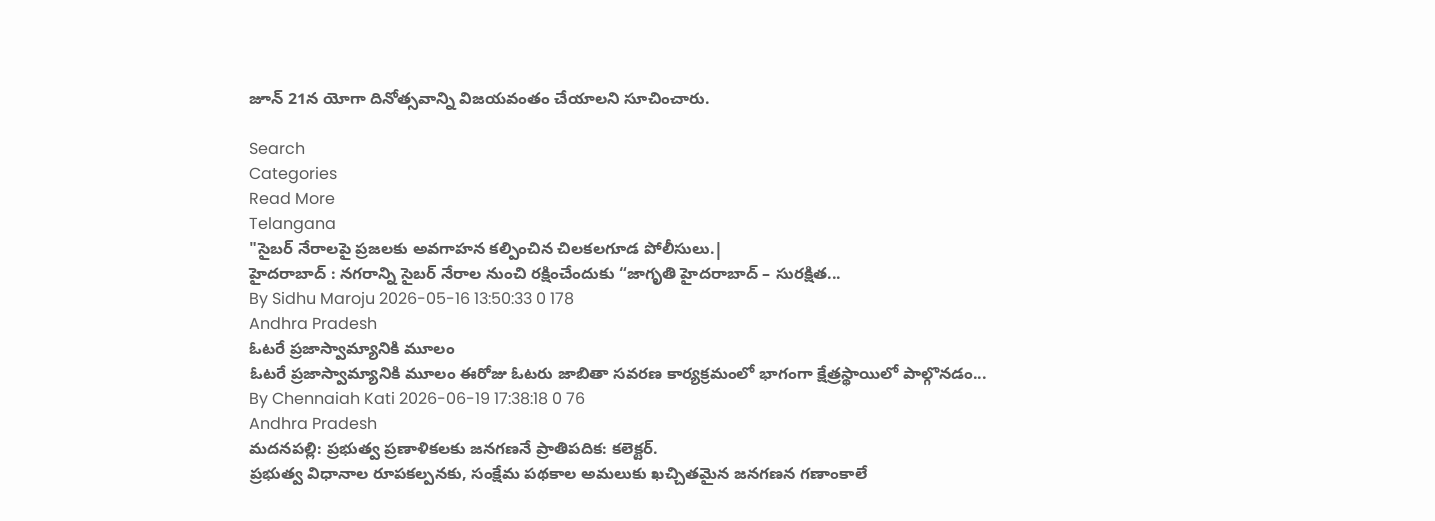జూన్ 21న యోగా దినోత్సవాన్ని విజయవంతం చేయాలని సూచించారు.

Search
Categories
Read More
Telangana
"సైబర్ నేరాలపై ప్రజలకు అవగాహన కల్పించిన చిలకలగూడ పోలీసులు.|
హైదరాబాద్ : నగరాన్ని సైబర్ నేరాల నుంచి రక్షించేందుకు “జాగృతి హైదరాబాద్ – సురక్షిత...
By Sidhu Maroju 2026-05-16 13:50:33 0 178
Andhra Pradesh
ఓటరే ప్రజాస్వామ్యానికి మూలం
ఓటరే ప్రజాస్వామ్యానికి మూలం ఈరోజు ఓటరు జాబితా సవరణ కార్యక్రమంలో భాగంగా క్షేత్రస్థాయిలో పాల్గొనడం...
By Chennaiah Kati 2026-06-19 17:38:18 0 76
Andhra Pradesh
మదనపల్లి: ప్రభుత్వ ప్రణాళికలకు జనగణనే ప్రాతిపదిక: కలెక్టర్.
ప్రభుత్వ విధానాల రూపకల్పనకు, సంక్షేమ పథకాల అమలుకు ఖచ్చితమైన జనగణన గణాంకాలే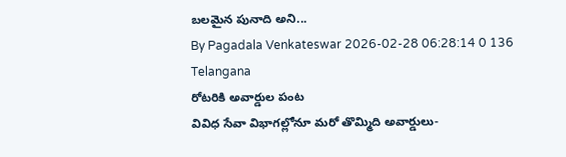బలమైన పునాది అని...
By Pagadala Venkateswar 2026-02-28 06:28:14 0 136
Telangana
రోటరికి అవార్డుల పంట
వివిధ సేవా విభాగల్లోనూ మరో తొమ్మిది అవార్డులు-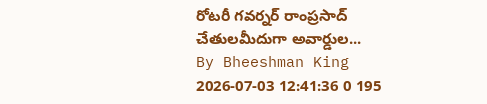రోటరీ గవర్నర్ రాంప్రసాద్ చేతులమీదుగా అవార్డుల...
By Bheeshman King 2026-07-03 12:41:36 0 195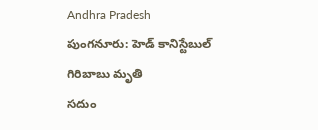Andhra Pradesh
పుంగనూరు: హెడ్ కానిస్టేబుల్ గిరిబాబు మృతి
సదుం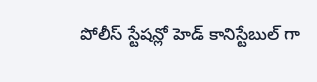పోలీస్ స్టేషన్లో హెడ్ కానిస్టేబుల్ గా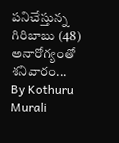పనిచేస్తున్న గిరిబాబు (48) అనారోగ్యంతో శనివారం...
By Kothuru Murali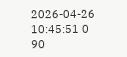2026-04-26 10:45:51 0 90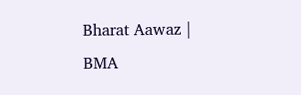Bharat Aawaz | BMA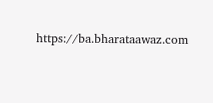https://ba.bharataawaz.com